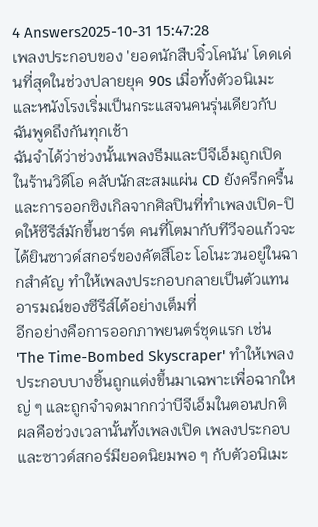4 Answers2025-10-31 15:47:28
เพลงประกอบของ 'ยอดนักสืบจิ๋วโคนัน' โดดเด่นที่สุดในช่วงปลายยุค 90s เมื่อทั้งตัวอนิเมะและหนังโรงเริ่มเป็นกระแสจนคนรุ่นเดียวกับฉันพูดถึงกันทุกเช้า
ฉันจำได้ว่าช่วงนั้นเพลงธีมและบีจีเอ็มถูกเปิดในร้านวิดีโอ คลับนักสะสมแผ่น CD ยังครึกครื้น และการออกซิงเกิลจากศิลปินที่ทำเพลงเปิด-ปิดให้ซีรีส์มักขึ้นชาร์ต คนที่โตมากับทีวีจอแก้วจะได้ยินซาวด์สกอร์ของคัตสึโอะ โอโนะวนอยู่ในฉากสำคัญ ทำให้เพลงประกอบกลายเป็นตัวแทนอารมณ์ของซีรีส์ได้อย่างเต็มที่
อีกอย่างคือการออกภาพยนตร์ชุดแรก เช่น 'The Time-Bombed Skyscraper' ทำให้เพลงประกอบบางชิ้นถูกแต่งขึ้นมาเฉพาะเพื่อฉากใหญ่ ๆ และถูกจำจดมากกว่าบีจีเอ็มในตอนปกติ ผลคือช่วงเวลานั้นทั้งเพลงเปิด เพลงประกอบ และซาวด์สกอร์มียอดนิยมพอ ๆ กับตัวอนิเมะ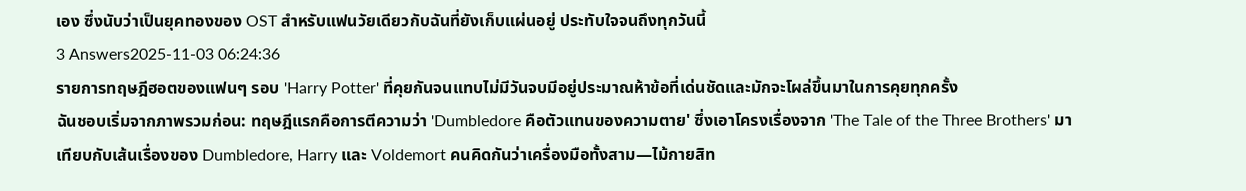เอง ซึ่งนับว่าเป็นยุคทองของ OST สำหรับแฟนวัยเดียวกับฉันที่ยังเก็บแผ่นอยู่ ประทับใจจนถึงทุกวันนี้
3 Answers2025-11-03 06:24:36
รายการทฤษฎีฮอตของแฟนๆ รอบ 'Harry Potter' ที่คุยกันจนแทบไม่มีวันจบมีอยู่ประมาณห้าข้อที่เด่นชัดและมักจะโผล่ขึ้นมาในการคุยทุกครั้ง
ฉันชอบเริ่มจากภาพรวมก่อน: ทฤษฎีแรกคือการตีความว่า 'Dumbledore คือตัวแทนของความตาย' ซึ่งเอาโครงเรื่องจาก 'The Tale of the Three Brothers' มาเทียบกับเส้นเรื่องของ Dumbledore, Harry และ Voldemort คนคิดกันว่าเครื่องมือทั้งสาม—ไม้กายสิท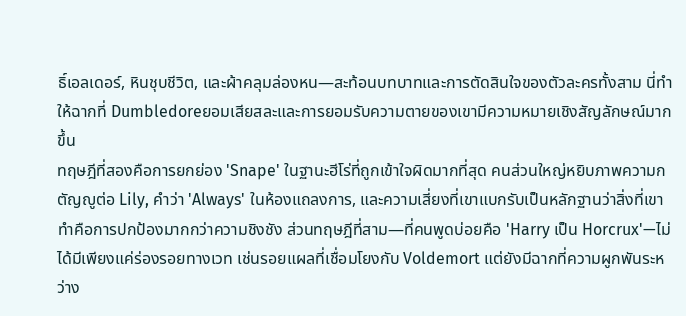ธิ์เอลเดอร์, หินชุบชีวิต, และผ้าคลุมล่องหน—สะท้อนบทบาทและการตัดสินใจของตัวละครทั้งสาม นี่ทำให้ฉากที่ Dumbledoreยอมเสียสละและการยอมรับความตายของเขามีความหมายเชิงสัญลักษณ์มากขึ้น
ทฤษฎีที่สองคือการยกย่อง 'Snape' ในฐานะฮีโร่ที่ถูกเข้าใจผิดมากที่สุด คนส่วนใหญ่หยิบภาพความกตัญญูต่อ Lily, คำว่า 'Always' ในห้องแถลงการ, และความเสี่ยงที่เขาแบกรับเป็นหลักฐานว่าสิ่งที่เขาทำคือการปกป้องมากกว่าความชิงชัง ส่วนทฤษฎีที่สาม—ที่คนพูดบ่อยคือ 'Harry เป็น Horcrux'—ไม่ได้มีเพียงแค่ร่องรอยทางเวท เช่นรอยแผลที่เชื่อมโยงกับ Voldemort แต่ยังมีฉากที่ความผูกพันระหว่าง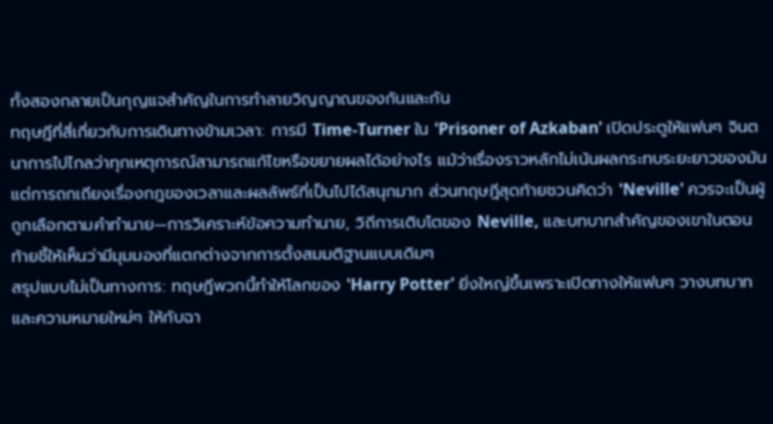ทั้งสองกลายเป็นกุญแจสำคัญในการทำลายวิญญาณของกันและกัน
ทฤษฎีที่สี่เกี่ยวกับการเดินทางข้ามเวลา: การมี Time-Turner ใน 'Prisoner of Azkaban' เปิดประตูให้แฟนๆ จินตนาการไปไกลว่าทุกเหตุการณ์สามารถแก้ไขหรือขยายผลได้อย่างไร แม้ว่าเรื่องราวหลักไม่เน้นผลกระทบระยะยาวของมัน แต่การถกเถียงเรื่องกฎของเวลาและผลลัพธ์ที่เป็นไปได้สนุกมาก ส่วนทฤษฎีสุดท้ายชวนคิดว่า 'Neville' ควรจะเป็นผู้ถูกเลือกตามคำทำนาย—การวิเคราะห์ข้อความทำนาย, วิถีการเติบโตของ Neville, และบทบาทสำคัญของเขาในตอนท้ายชี้ให้เห็นว่ามีมุมมองที่แตกต่างจากการตั้งสมมติฐานแบบเดิมๆ
สรุปแบบไม่เป็นทางการ: ทฤษฎีพวกนี้ทำให้โลกของ 'Harry Potter' ยิ่งใหญ่ขึ้นเพราะเปิดทางให้แฟนๆ วางบทบาทและความหมายใหม่ๆ ให้กับฉา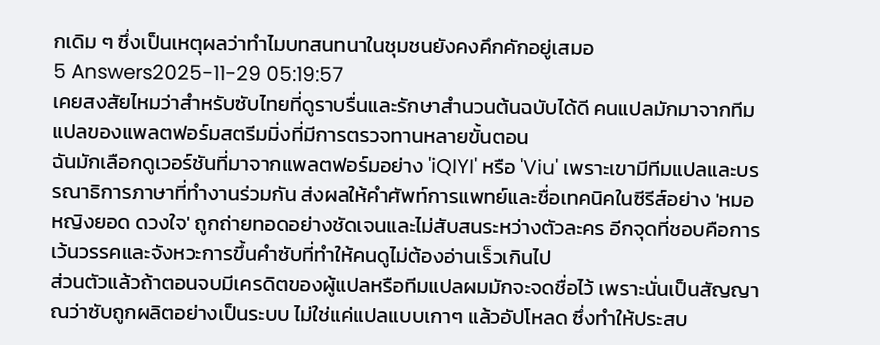กเดิม ๆ ซึ่งเป็นเหตุผลว่าทำไมบทสนทนาในชุมชนยังคงคึกคักอยู่เสมอ
5 Answers2025-11-29 05:19:57
เคยสงสัยไหมว่าสำหรับซับไทยที่ดูราบรื่นและรักษาสำนวนต้นฉบับได้ดี คนแปลมักมาจากทีมแปลของแพลตฟอร์มสตรีมมิ่งที่มีการตรวจทานหลายขั้นตอน
ฉันมักเลือกดูเวอร์ชันที่มาจากแพลตฟอร์มอย่าง 'iQIYI' หรือ 'Viu' เพราะเขามีทีมแปลและบรรณาธิการภาษาที่ทำงานร่วมกัน ส่งผลให้คำศัพท์การแพทย์และชื่อเทคนิคในซีรีส์อย่าง 'หมอหญิงยอด ดวงใจ' ถูกถ่ายทอดอย่างชัดเจนและไม่สับสนระหว่างตัวละคร อีกจุดที่ชอบคือการเว้นวรรคและจังหวะการขึ้นคำซับที่ทำให้คนดูไม่ต้องอ่านเร็วเกินไป
ส่วนตัวแล้วถ้าตอนจบมีเครดิตของผู้แปลหรือทีมแปลผมมักจะจดชื่อไว้ เพราะนั่นเป็นสัญญาณว่าซับถูกผลิตอย่างเป็นระบบ ไม่ใช่แค่แปลแบบเกาๆ แล้วอัปโหลด ซึ่งทำให้ประสบ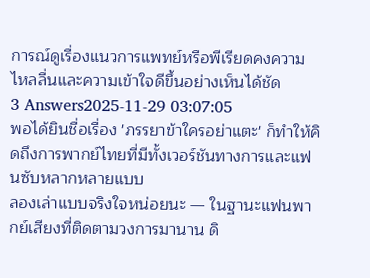การณ์ดูเรื่องแนวการแพทย์หรือพีเรียดคงความไหลลื่นและความเข้าใจดีขึ้นอย่างเห็นได้ชัด
3 Answers2025-11-29 03:07:05
พอได้ยินชื่อเรื่อง 'ภรรยาข้าใครอย่าแตะ' ก็ทำให้คิดถึงการพากย์ไทยที่มีทั้งเวอร์ชันทางการและแฟนซับหลากหลายแบบ
ลองเล่าแบบจริงใจหน่อยนะ — ในฐานะแฟนพากย์เสียงที่ติดตามวงการมานาน ดิ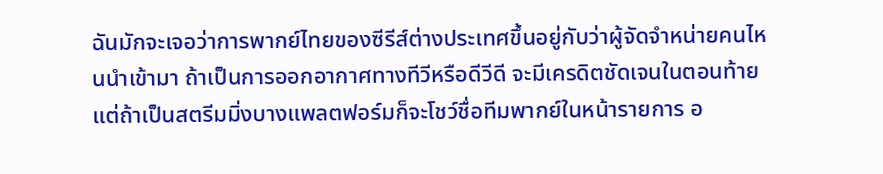ฉันมักจะเจอว่าการพากย์ไทยของซีรีส์ต่างประเทศขึ้นอยู่กับว่าผู้จัดจำหน่ายคนไหนนำเข้ามา ถ้าเป็นการออกอากาศทางทีวีหรือดีวีดี จะมีเครดิตชัดเจนในตอนท้าย แต่ถ้าเป็นสตรีมมิ่งบางแพลตฟอร์มก็จะโชว์ชื่อทีมพากย์ในหน้ารายการ อ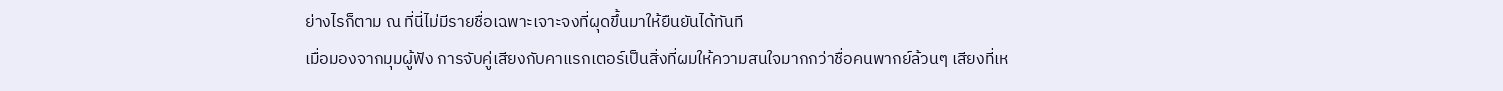ย่างไรก็ตาม ณ ที่นี่ไม่มีรายชื่อเฉพาะเจาะจงที่ผุดขึ้นมาให้ยืนยันได้ทันที
เมื่อมองจากมุมผู้ฟัง การจับคู่เสียงกับคาแรกเตอร์เป็นสิ่งที่ผมให้ความสนใจมากกว่าชื่อคนพากย์ล้วนๆ เสียงที่เห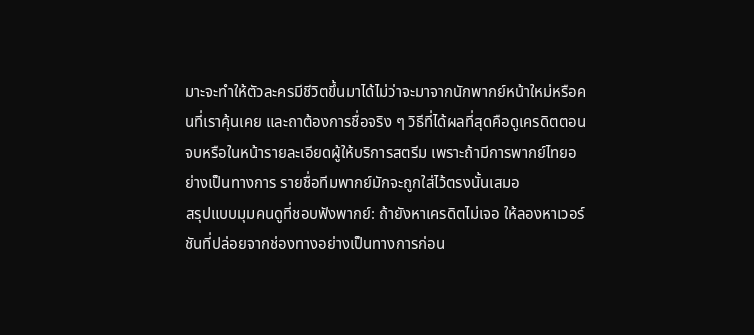มาะจะทำให้ตัวละครมีชีวิตขึ้นมาได้ไม่ว่าจะมาจากนักพากย์หน้าใหม่หรือคนที่เราคุ้นเคย และถาต้องการชื่อจริง ๆ วิธีที่ได้ผลที่สุดคือดูเครดิตตอนจบหรือในหน้ารายละเอียดผู้ให้บริการสตรีม เพราะถ้ามีการพากย์ไทยอย่างเป็นทางการ รายชื่อทีมพากย์มักจะถูกใส่ไว้ตรงนั้นเสมอ
สรุปแบบมุมคนดูที่ชอบฟังพากย์: ถ้ายังหาเครดิตไม่เจอ ให้ลองหาเวอร์ชันที่ปล่อยจากช่องทางอย่างเป็นทางการก่อน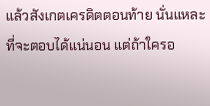แล้วสังเกตเครดิตตอนท้าย นั่นแหละที่จะตอบได้แน่นอน แต่ถ้าใครอ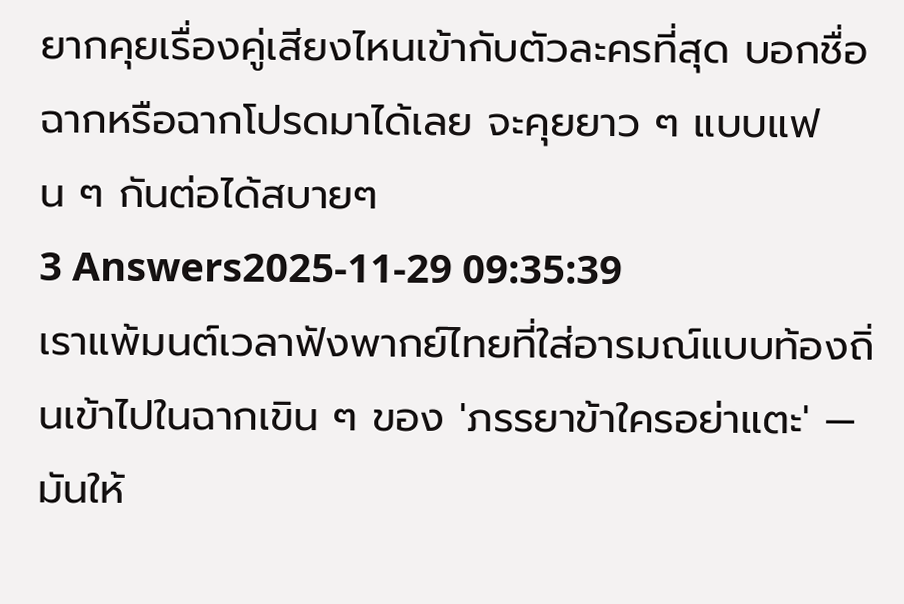ยากคุยเรื่องคู่เสียงไหนเข้ากับตัวละครที่สุด บอกชื่อฉากหรือฉากโปรดมาได้เลย จะคุยยาว ๆ แบบแฟน ๆ กันต่อได้สบายๆ
3 Answers2025-11-29 09:35:39
เราแพ้มนต์เวลาฟังพากย์ไทยที่ใส่อารมณ์แบบท้องถิ่นเข้าไปในฉากเขิน ๆ ของ 'ภรรยาข้าใครอย่าแตะ' — มันให้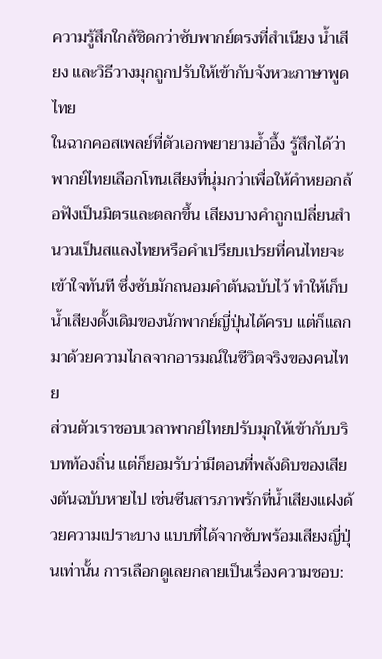ความรู้สึกใกล้ชิดกว่าซับพากย์ตรงที่สำเนียง น้ำเสียง และวิธีวางมุกถูกปรับให้เข้ากับจังหวะภาษาพูดไทย
ในฉากคอสเพลย์ที่ตัวเอกพยายามอ้ำอึ้ง รู้สึกได้ว่าพากย์ไทยเลือกโทนเสียงที่นุ่มกว่าเพื่อให้คำหยอกล้อฟังเป็นมิตรและตลกขึ้น เสียงบางคำถูกเปลี่ยนสำนวนเป็นสแลงไทยหรือคำเปรียบเปรยที่คนไทยจะเข้าใจทันที ซึ่งซับมักถนอมคำต้นฉบับไว้ ทำให้เก็บน้ำเสียงดั้งเดิมของนักพากย์ญี่ปุ่นได้ครบ แต่ก็แลกมาด้วยความไกลจากอารมณ์ในชีวิตจริงของคนไทย
ส่วนตัวเราชอบเวลาพากย์ไทยปรับมุกให้เข้ากับบริบทท้องถิ่น แต่ก็ยอมรับว่ามีตอนที่พลังดิบของเสียงต้นฉบับหายไป เช่นซีนสารภาพรักที่น้ำเสียงแฝงด้วยความเปราะบาง แบบที่ได้จากซับพร้อมเสียงญี่ปุ่นเท่านั้น การเลือกดูเลยกลายเป็นเรื่องความชอบ: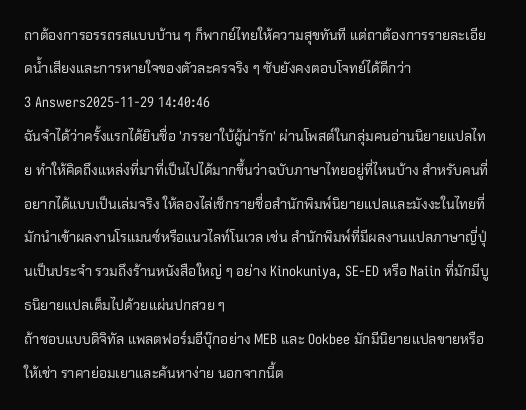ถาต้องการอรรถรสแบบบ้าน ๆ ก็พากย์ไทยให้ความสุขทันที แต่ถาต้องการรายละเอียดน้ำเสียงและการหายใจของตัวละครจริง ๆ ซับยังคงตอบโจทย์ได้ดีกว่า
3 Answers2025-11-29 14:40:46
ฉันจำได้ว่าครั้งแรกได้ยินชื่อ 'ภรรยาใบ้ผู้น่ารัก' ผ่านโพสต์ในกลุ่มคนอ่านนิยายแปลไทย ทำให้คิดถึงแหล่งที่มาที่เป็นไปได้มากขึ้นว่าฉบับภาษาไทยอยู่ที่ไหนบ้าง สำหรับคนที่อยากได้แบบเป็นเล่มจริง ให้ลองไล่เช็กรายชื่อสำนักพิมพ์นิยายแปลและมังงะในไทยที่มักนำเข้าผลงานโรแมนซ์หรือแนวไลท์โนเวล เช่น สำนักพิมพ์ที่มีผลงานแปลภาษาญี่ปุ่นเป็นประจำ รวมถึงร้านหนังสือใหญ่ ๆ อย่าง Kinokuniya, SE-ED หรือ Naiin ที่มักมีบูธนิยายแปลเต็มไปด้วยแผ่นปกสวย ๆ
ถ้าชอบแบบดิจิทัล แพลตฟอร์มอีบุ๊กอย่าง MEB และ Ookbee มักมีนิยายแปลขายหรือให้เช่า ราคาย่อมเยาและค้นหาง่าย นอกจากนี้ต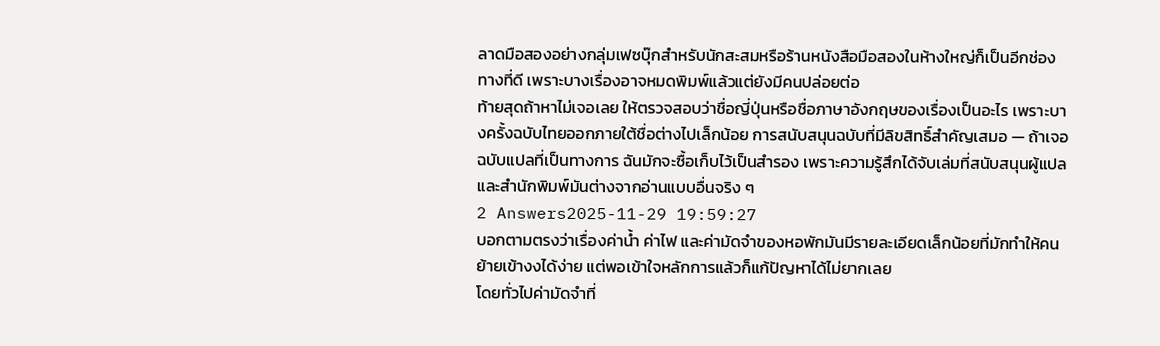ลาดมือสองอย่างกลุ่มเฟซบุ๊กสำหรับนักสะสมหรือร้านหนังสือมือสองในห้างใหญ่ก็เป็นอีกช่องทางที่ดี เพราะบางเรื่องอาจหมดพิมพ์แล้วแต่ยังมีคนปล่อยต่อ
ท้ายสุดถ้าหาไม่เจอเลย ให้ตรวจสอบว่าชื่อญี่ปุ่นหรือชื่อภาษาอังกฤษของเรื่องเป็นอะไร เพราะบางครั้งฉบับไทยออกภายใต้ชื่อต่างไปเล็กน้อย การสนับสนุนฉบับที่มีลิขสิทธิ์สำคัญเสมอ — ถ้าเจอฉบับแปลที่เป็นทางการ ฉันมักจะซื้อเก็บไว้เป็นสำรอง เพราะความรู้สึกได้จับเล่มที่สนับสนุนผู้แปลและสำนักพิมพ์มันต่างจากอ่านแบบอื่นจริง ๆ
2 Answers2025-11-29 19:59:27
บอกตามตรงว่าเรื่องค่าน้ำ ค่าไฟ และค่ามัดจำของหอพักมันมีรายละเอียดเล็กน้อยที่มักทำให้คนย้ายเข้างงได้ง่าย แต่พอเข้าใจหลักการแล้วก็แก้ปัญหาได้ไม่ยากเลย
โดยทั่วไปค่ามัดจำที่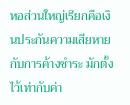หอส่วนใหญ่เรียกคือเงินประกันความเสียหายกับการค้างชำระ มักตั้งไว้เท่ากับค่า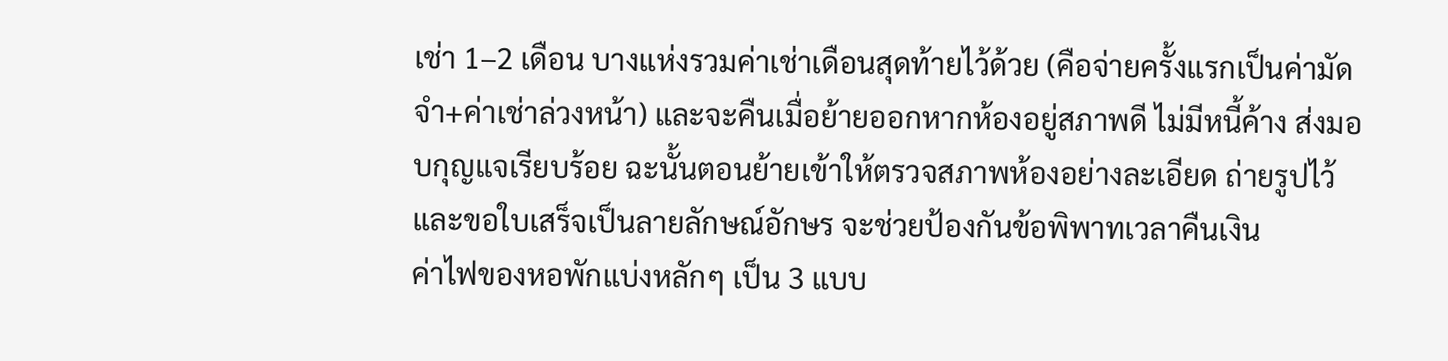เช่า 1–2 เดือน บางแห่งรวมค่าเช่าเดือนสุดท้ายไว้ด้วย (คือจ่ายครั้งแรกเป็นค่ามัดจำ+ค่าเช่าล่วงหน้า) และจะคืนเมื่อย้ายออกหากห้องอยู่สภาพดี ไม่มีหนี้ค้าง ส่งมอบกุญแจเรียบร้อย ฉะนั้นตอนย้ายเข้าให้ตรวจสภาพห้องอย่างละเอียด ถ่ายรูปไว้ และขอใบเสร็จเป็นลายลักษณ์อักษร จะช่วยป้องกันข้อพิพาทเวลาคืนเงิน
ค่าไฟของหอพักแบ่งหลักๆ เป็น 3 แบบ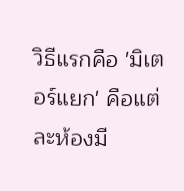วิธีแรกคือ 'มิเตอร์แยก' คือแต่ละห้องมี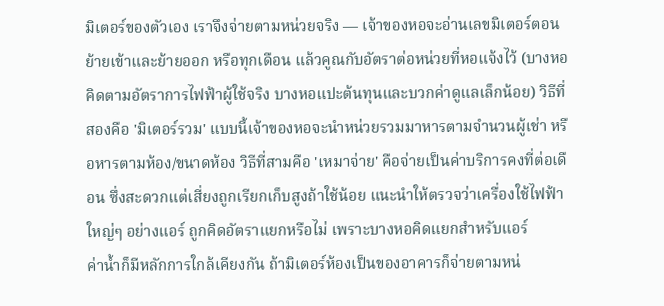มิเตอร์ของตัวเอง เราจึงจ่ายตามหน่วยจริง — เจ้าของหอจะอ่านเลขมิเตอร์ตอนย้ายเข้าและย้ายออก หรือทุกเดือน แล้วคูณกับอัตราต่อหน่วยที่หอแจ้งไว้ (บางหอคิดตามอัตราการไฟฟ้าผู้ใช้จริง บางหอแปะต้นทุนและบวกค่าดูแลเล็กน้อย) วิธีที่สองคือ 'มิเตอร์รวม' แบบนี้เจ้าของหอจะนำหน่วยรวมมาหารตามจำนวนผู้เช่า หรือหารตามห้อง/ขนาดห้อง วิธีที่สามคือ 'เหมาจ่าย' คือจ่ายเป็นค่าบริการคงที่ต่อเดือน ซึ่งสะดวกแต่เสี่ยงถูกเรียกเก็บสูงถ้าใช้น้อย แนะนำให้ตรวจว่าเครื่องใช้ไฟฟ้าใหญ่ๆ อย่างแอร์ ถูกคิดอัตราแยกหรือไม่ เพราะบางหอคิดแยกสำหรับแอร์
ค่าน้ำก็มีหลักการใกล้เคียงกัน ถ้ามิเตอร์ห้องเป็นของอาคารก็จ่ายตามหน่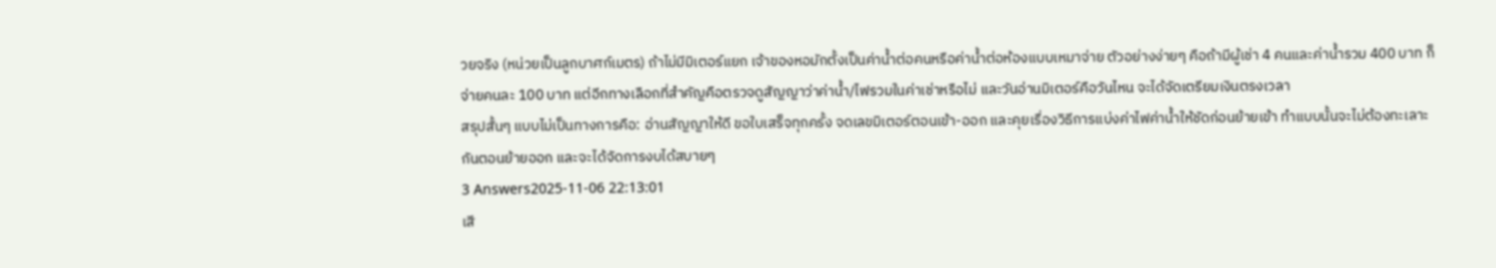วยจริง (หน่วยเป็นลูกบาศก์เมตร) ถ้าไม่มีมิเตอร์แยก เจ้าของหอมักตั้งเป็นค่าน้ำต่อคนหรือค่าน้ำต่อห้องแบบเหมาจ่าย ตัวอย่างง่ายๆ คือถ้ามีผู้เช่า 4 คนและค่าน้ำรวม 400 บาท ก็จ่ายคนละ 100 บาท แต่อีกทางเลือกที่สำคัญคือตรวจดูสัญญาว่าค่าน้ำ/ไฟรวมในค่าเช่าหรือไม่ และวันอ่านมิเตอร์คือวันไหน จะได้จัดเตรียมเงินตรงเวลา
สรุปสั้นๆ แบบไม่เป็นทางการคือ: อ่านสัญญาให้ดี ขอใบเสร็จทุกครั้ง จดเลขมิเตอร์ตอนเข้า-ออก และคุยเรื่องวิธีการแบ่งค่าไฟค่าน้ำให้ชัดก่อนย้ายเข้า ทำแบบนั้นจะไม่ต้องทะเลาะกันตอนย้ายออก และจะได้จัดการงบได้สบายๆ
3 Answers2025-11-06 22:13:01
เสี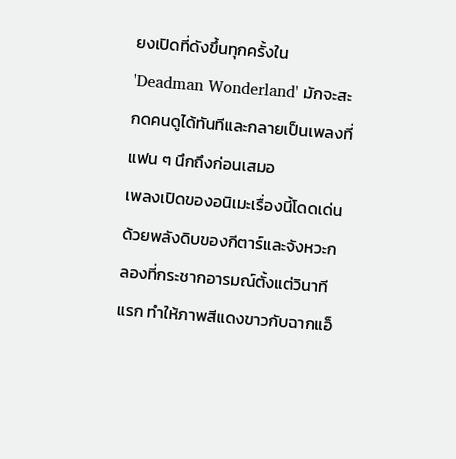ยงเปิดที่ดังขึ้นทุกครั้งใน 'Deadman Wonderland' มักจะสะกดคนดูได้ทันทีและกลายเป็นเพลงที่แฟน ๆ นึกถึงก่อนเสมอ
เพลงเปิดของอนิเมะเรื่องนี้โดดเด่นด้วยพลังดิบของกีตาร์และจังหวะกลองที่กระชากอารมณ์ตั้งแต่วินาทีแรก ทำให้ภาพสีแดงขาวกับฉากแอ็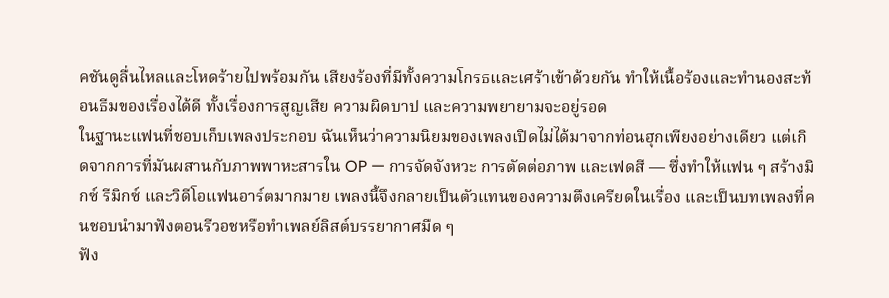คชันดูลื่นไหลและโหดร้ายไปพร้อมกัน เสียงร้องที่มีทั้งความโกรธและเศร้าเข้าด้วยกัน ทำให้เนื้อร้องและทำนองสะท้อนธีมของเรื่องได้ดี ทั้งเรื่องการสูญเสีย ความผิดบาป และความพยายามจะอยู่รอด
ในฐานะแฟนที่ชอบเก็บเพลงประกอบ ฉันเห็นว่าความนิยมของเพลงเปิดไม่ได้มาจากท่อนฮุกเพียงอย่างเดียว แต่เกิดจากการที่มันผสานกับภาพพาหะสารใน OP — การจัดจังหวะ การตัดต่อภาพ และเฟดสี — ซึ่งทำให้แฟน ๆ สร้างมิกซ์ รีมิกซ์ และวิดีโอแฟนอาร์ตมากมาย เพลงนี้จึงกลายเป็นตัวแทนของความตึงเครียดในเรื่อง และเป็นบทเพลงที่คนชอบนำมาฟังตอนรีวอชหรือทำเพลย์ลิสต์บรรยากาศมืด ๆ
ฟัง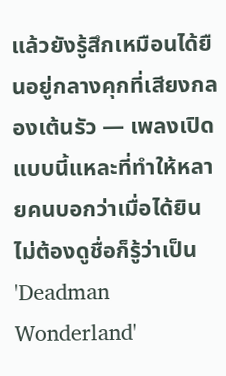แล้วยังรู้สึกเหมือนได้ยืนอยู่กลางคุกที่เสียงกลองเต้นรัว — เพลงเปิดแบบนี้แหละที่ทำให้หลายคนบอกว่าเมื่อได้ยินไม่ต้องดูชื่อก็รู้ว่าเป็น 'Deadman Wonderland'